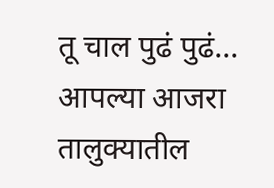तू चाल पुढं पुढं...
आपल्या आजरा तालुक्यातील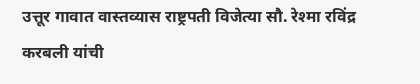उत्तूर गावात वास्तव्यास राष्ट्रपती विजेत्या सौ. रेश्मा रविंद्र करबली यांची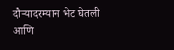दौऱ्यादरम्यान भेट घेतली आणि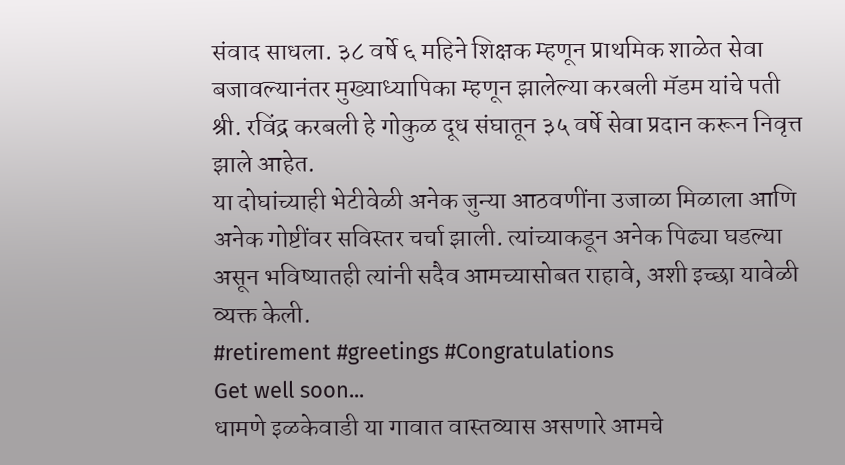संवाद साधला. ३८ वर्षे ६ महिने शिक्षक म्हणून प्राथमिक शाळेत सेवा बजावल्यानंतर मुख्याध्यापिका म्हणून झालेल्या करबली मॅडम यांचे पती श्री. रविंद्र करबली हे गोकुळ दूध संघातून ३५ वर्षे सेवा प्रदान करून निवृत्त झाले आहेत.
या दोघांच्याही भेटीवेळी अनेक जुन्या आठवणींना उजाळा मिळाला आणि अनेक गोष्टींवर सविस्तर चर्चा झाली. त्यांच्याकडून अनेक पिढ्या घडल्या असून भविष्यातही त्यांनी सदैव आमच्यासोबत राहावे, अशी इच्छा यावेळी व्यक्त केली.
#retirement #greetings #Congratulations
Get well soon...
धामणे इळकेवाडी या गावात वास्तव्यास असणारे आमचे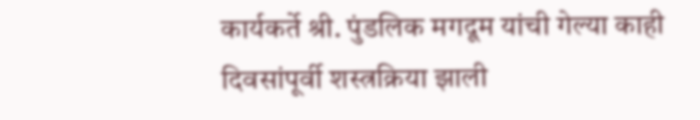कार्यकर्ते श्री. पुंडलिक मगदूम यांची गेल्या काही दिवसांपूर्वी शस्त्रक्रिया झाली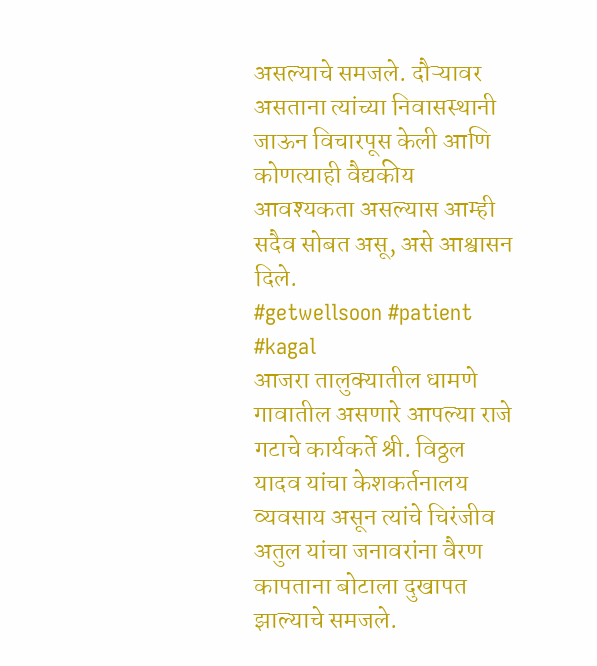असल्याचे समजले. दौऱ्यावर असताना त्यांच्या निवासस्थानी जाऊन विचारपूस केली आणि कोणत्याही वैद्यकीय आवश्यकता असल्यास आम्ही सदैव सोबत असू, असे आश्वासन दिले.
#getwellsoon #patient #kagal
आजरा तालुक्यातील धामणे गावातील असणारे आपल्या राजे गटाचे कार्यकर्ते श्री. विठ्ठल यादव यांचा केशकर्तनालय व्यवसाय असून त्यांचे चिरंजीव अतुल यांचा जनावरांना वैरण कापताना बोटाला दुखापत झाल्याचे समजले.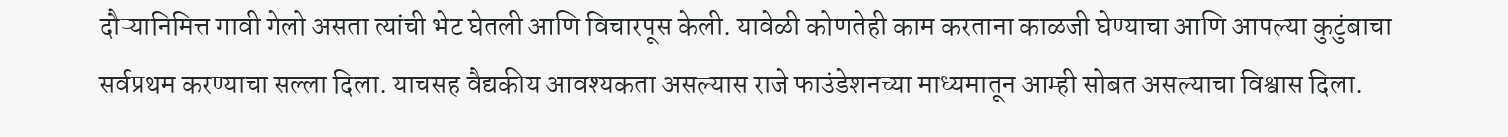दौऱ्यानिमित्त गावी गेलो असता त्यांची भेट घेतली आणि विचारपूस केली. यावेळी कोणतेही काम करताना काळजी घेण्याचा आणि आपल्या कुटुंबाचा सर्वप्रथम करण्याचा सल्ला दिला. याचसह वैद्यकीय आवश्यकता असल्यास राजे फाउंडेशनच्या माध्यमातून आम्ही सोबत असल्याचा विश्वास दिला.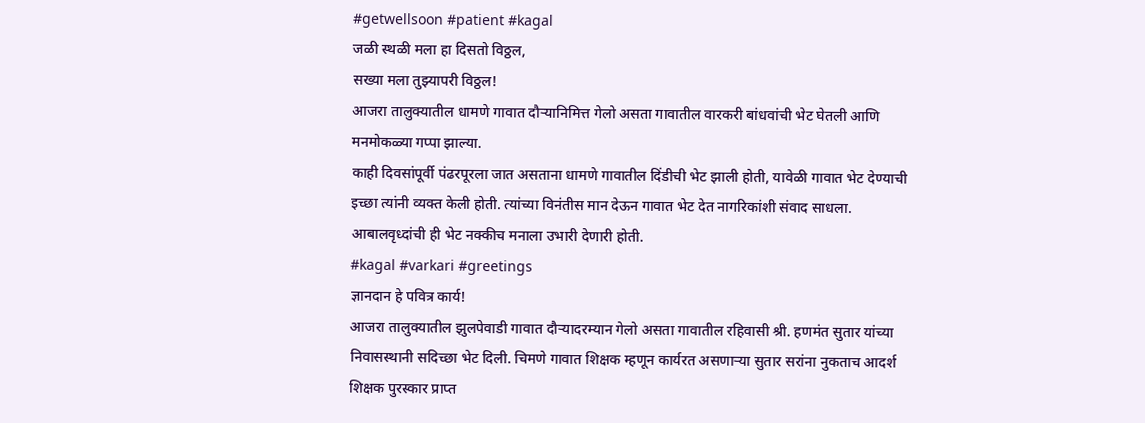#getwellsoon #patient #kagal
जळी स्थळी मला हा दिसतो विठ्ठल,
सख्या मला तुझ्यापरी विठ्ठल!
आजरा तालुक्यातील धामणे गावात दौऱ्यानिमित्त गेलो असता गावातील वारकरी बांधवांची भेट घेतली आणि मनमोकळ्या गप्पा झाल्या.
काही दिवसांपूर्वी पंढरपूरला जात असताना धामणे गावातील दिंडीची भेट झाली होती, यावेळी गावात भेट देण्याची इच्छा त्यांनी व्यक्त केली होती. त्यांच्या विनंतीस मान देऊन गावात भेट देत नागरिकांशी संवाद साधला. आबालवृध्दांची ही भेट नक्कीच मनाला उभारी देणारी होती.
#kagal #varkari #greetings
ज्ञानदान हे पवित्र कार्य!
आजरा तालुक्यातील झुलपेवाडी गावात दौऱ्यादरम्यान गेलो असता गावातील रहिवासी श्री. हणमंत सुतार यांच्या निवासस्थानी सदिच्छा भेट दिली. चिमणे गावात शिक्षक म्हणून कार्यरत असणाऱ्या सुतार सरांना नुकताच आदर्श शिक्षक पुरस्कार प्राप्त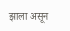झाला असून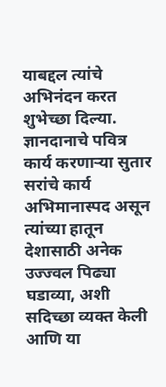याबद्दल त्यांचे अभिनंदन करत शुभेच्छा दिल्या.
ज्ञानदानाचे पवित्र कार्य करणाऱ्या सुतार सरांचे कार्य अभिमानास्पद असून त्यांच्या हातून देशासाठी अनेक उज्ज्वल पिढ्या घडाव्या, अशी सदिच्छा व्यक्त केली आणि या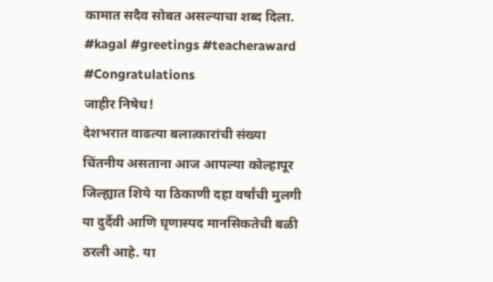कामात सदैव सोबत असल्याचा शब्द दिला.
#kagal #greetings #teacheraward #Congratulations
जाहीर निषेध!
देशभरात वाढत्या बलात्कारांची संख्या चिंतनीय असताना आज आपल्या कोल्हापूर जिल्ह्यात शिये या ठिकाणी दहा वर्षांची मुलगी या दुर्दैवी आणि घृणास्पद मानसिकतेची बळी ठरली आहे. या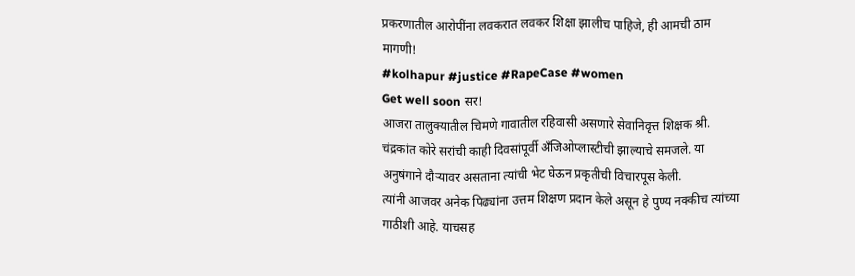प्रकरणातील आरोपींना लवकरात लवकर शिक्षा झालीच पाहिजे, ही आमची ठाम मागणी!
#kolhapur #justice #RapeCase #women
Get well soon सर!
आजरा तालुक्यातील चिमणे गावातील रहिवासी असणारे सेवानिवृत्त शिक्षक श्री. चंद्रकांत कोरे सरांची काही दिवसांपूर्वी अँजिओप्लास्टीची झाल्याचे समजले. या अनुषंगाने दौऱ्यावर असताना त्यांची भेट घेऊन प्रकृतीची विचारपूस केली.
त्यांनी आजवर अनेक पिढ्यांना उत्तम शिक्षण प्रदान केले असून हे पुण्य नक्कीच त्यांच्या गाठीशी आहे. याचसह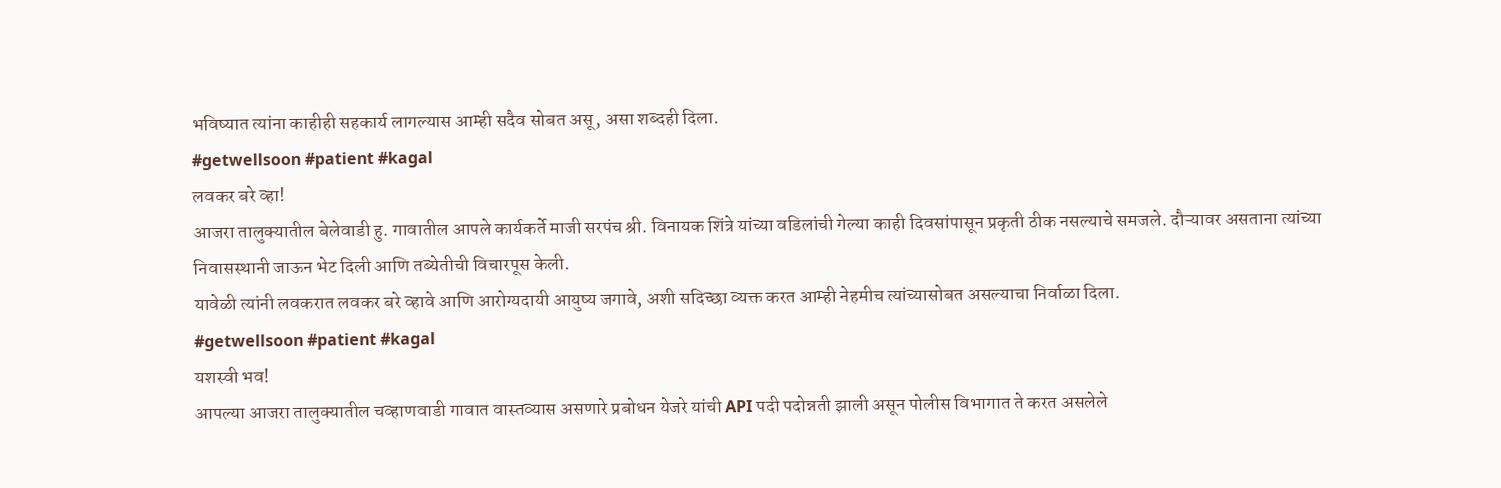भविष्यात त्यांना काहीही सहकार्य लागल्यास आम्ही सदैव सोबत असू, असा शब्दही दिला.
#getwellsoon #patient #kagal
लवकर बरे व्हा!
आजरा तालुक्यातील बेलेवाडी हु. गावातील आपले कार्यकर्ते माजी सरपंच श्री. विनायक शिंत्रे यांच्या वडिलांची गेल्या काही दिवसांपासून प्रकृती ठीक नसल्याचे समजले. दौऱ्यावर असताना त्यांच्या निवासस्थानी जाऊन भेट दिली आणि तब्येतीची विचारपूस केली.
यावेळी त्यांनी लवकरात लवकर बरे व्हावे आणि आरोग्यदायी आयुष्य जगावे, अशी सदिच्छा व्यक्त करत आम्ही नेहमीच त्यांच्यासोबत असल्याचा निर्वाळा दिला.
#getwellsoon #patient #kagal
यशस्वी भव!
आपल्या आजरा तालुक्यातील चव्हाणवाडी गावात वास्तव्यास असणारे प्रबोधन येजरे यांची API पदी पदोन्नती झाली असून पोलीस विभागात ते करत असलेले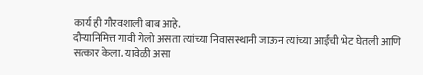कार्य ही गौरवशाली बाब आहे.
दौऱ्यानिमित्त गावी गेलो असता त्यांच्या निवासस्थानी जाऊन त्यांच्या आईंची भेट घेतली आणि सत्कार केला. यावेळी असा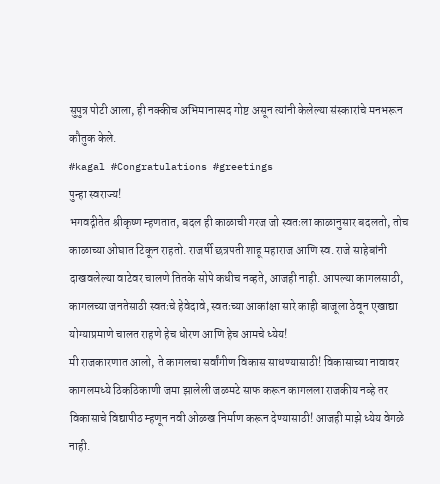सुपुत्र पोटी आला, ही नक्कीच अभिमानास्पद गोष्ट असून त्यांनी केलेल्या संस्कारांचे मनभरून कौतुक केले.
#kagal #Congratulations #greetings
पुन्हा स्वराज्य!
भगवद्गीतेत श्रीकृष्ण म्हणतात, बदल ही काळाची गरज जो स्वतःला काळानुसार बदलतो, तोच काळाच्या ओघात टिकून राहतो. राजर्षी छत्रपती शाहू महाराज आणि स्व. राजे साहेबांनी दाखवलेल्या वाटेवर चालणे तितके सोपे कधीच नव्हते, आजही नाही. आपल्या कागलसाठी, कागलच्या जनतेसाठी स्वतःचे हेवेदावे, स्वतःच्या आकांक्षा सारे काही बाजूला ठेवून एखाद्या योग्याप्रमाणे चालत राहणे हेच धोरण आणि हेच आमचे ध्येय!
मी राजकारणात आलो, ते कागलचा सर्वांगीण विकास साधण्यासाठी! विकासाच्या नावावर कागलमध्ये ठिकठिकाणी जमा झालेली जळमटे साफ करून कागलला राजकीय नव्हे तर विकासाचे विद्यापीठ म्हणून नवी ओळख निर्माण करून देण्यासाठी! आजही माझे ध्येय वेगळे नाही.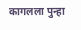कागलला पुन्हा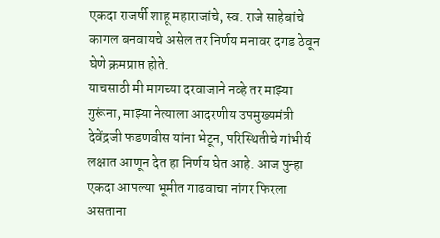एकदा राजर्षी शाहू महाराजांचे, स्व. राजे साहेबांचे कागल बनवायचे असेल तर निर्णय मनावर दगड ठेवून घेणे क्रमप्राप्त होते.
याचसाठी मी मागच्या दरवाजाने नव्हे तर माझ्या गुरूंना, माझ्या नेत्याला आदरणीय उपमुख्यमंत्री देवेंद्रजी फडणवीस यांना भेटून, परिस्थितीचे गांभीर्य लक्षात आणून देत हा निर्णय घेत आहे. आज पुन्हा एकदा आपल्या भूमीत गाढवाचा नांगर फिरला असताना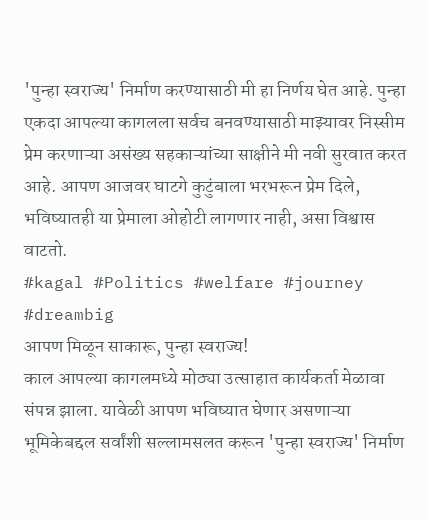'पुन्हा स्वराज्य' निर्माण करण्यासाठी मी हा निर्णय घेत आहे. पुन्हा एकदा आपल्या कागलला सर्वच बनवण्यासाठी माझ्यावर निस्सीम प्रेम करणाऱ्या असंख्य सहकाऱ्यांच्या साक्षीने मी नवी सुरवात करत आहे. आपण आजवर घाटगे कुटुंबाला भरभरून प्रेम दिले, भविष्यातही या प्रेमाला ओहोटी लागणार नाही, असा विश्वास वाटतो.
#kagal #Politics #welfare #journey #dreambig
आपण मिळून साकारू, पुन्हा स्वराज्य!
काल आपल्या कागलमध्ये मोठ्या उत्साहात कार्यकर्ता मेळावा संपन्न झाला. यावेळी आपण भविष्यात घेणार असणाऱ्या भूमिकेबद्दल सर्वांशी सल्लामसलत करून 'पुन्हा स्वराज्य' निर्माण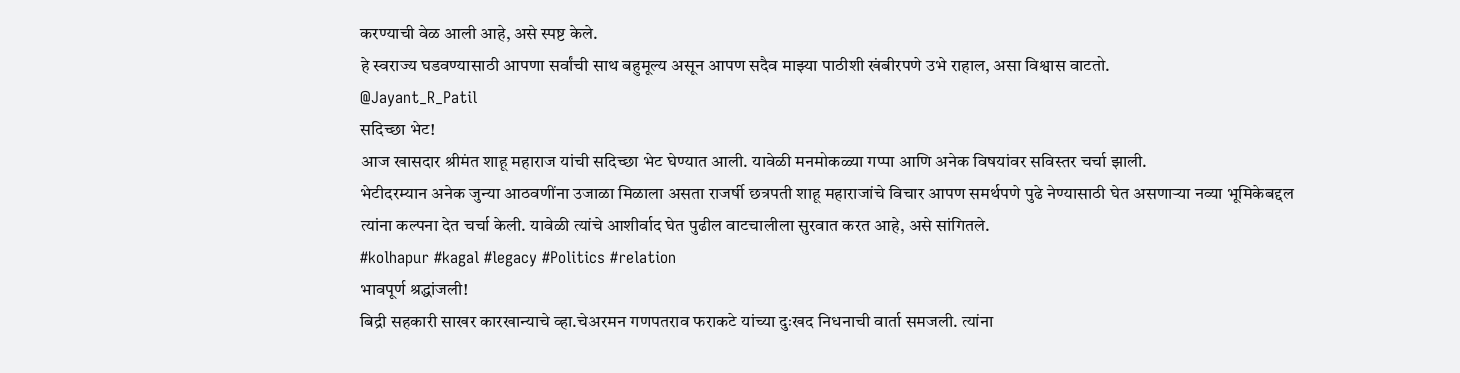करण्याची वेळ आली आहे, असे स्पष्ट केले.
हे स्वराज्य घडवण्यासाठी आपणा सर्वांची साथ बहुमूल्य असून आपण सदैव माझ्या पाठीशी खंबीरपणे उभे राहाल, असा विश्वास वाटतो.
@Jayant_R_Patil
सदिच्छा भेट!
आज खासदार श्रीमंत शाहू महाराज यांची सदिच्छा भेट घेण्यात आली. यावेळी मनमोकळ्या गप्पा आणि अनेक विषयांवर सविस्तर चर्चा झाली.
भेटीदरम्यान अनेक जुन्या आठवणींना उजाळा मिळाला असता राजर्षी छत्रपती शाहू महाराजांचे विचार आपण समर्थपणे पुढे नेण्यासाठी घेत असणाऱ्या नव्या भूमिकेबद्दल त्यांना कल्पना देत चर्चा केली. यावेळी त्यांचे आशीर्वाद घेत पुढील वाटचालीला सुरवात करत आहे, असे सांगितले.
#kolhapur #kagal #legacy #Politics #relation
भावपूर्ण श्रद्धांजली!
बिद्री सहकारी साखर कारखान्याचे व्हा.चेअरमन गणपतराव फराकटे यांच्या दुःखद निधनाची वार्ता समजली. त्यांना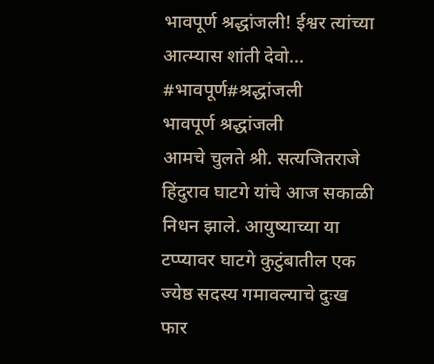भावपूर्ण श्रद्धांजली! ईश्वर त्यांच्या आत्म्यास शांती देवो...
#भावपूर्ण#श्रद्धांजली
भावपूर्ण श्रद्धांजली
आमचे चुलते श्री. सत्यजितराजे हिंदुराव घाटगे यांचे आज सकाळी निधन झाले. आयुष्याच्या या टप्प्यावर घाटगे कुटुंबातील एक ज्येष्ठ सदस्य गमावल्याचे दुःख फार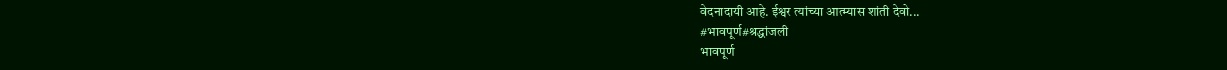वेदनादायी आहे. ईश्वर त्यांच्या आत्म्यास शांती देवो...
#भावपूर्ण#श्रद्धांजली
भावपूर्ण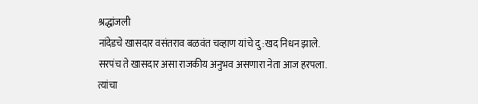श्रद्धांजली
नांदेडचे खासदार वसंतराव बळवंत चव्हाण यांचे दु:खद निधन झाले. सरपंच ते खासदार असा राजकीय अनुभव असणारा नेता आज हरपला. त्यांचा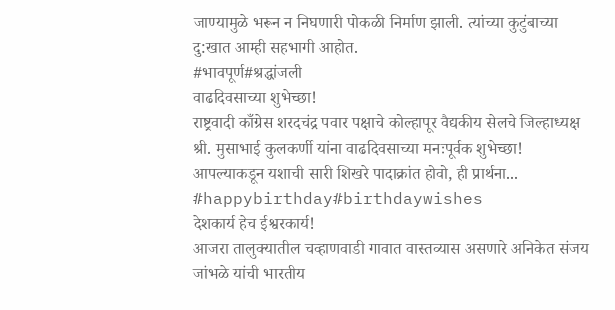जाण्यामुळे भरून न निघणारी पोकळी निर्माण झाली. त्यांच्या कुटुंबाच्या दु:खात आम्ही सहभागी आहोत.
#भावपूर्ण#श्रद्धांजली
वाढदिवसाच्या शुभेच्छा!
राष्ट्रवादी काँग्रेस शरदचंद्र पवार पक्षाचे कोल्हापूर वैद्यकीय सेलचे जिल्हाध्यक्ष श्री. मुसाभाई कुलकर्णी यांना वाढदिवसाच्या मनःपूर्वक शुभेच्छा! आपल्याकडून यशाची सारी शिखरे पादाक्रांत होवो, ही प्रार्थना...
#happybirthday#birthdaywishes
देशकार्य हेच ईश्वरकार्य!
आजरा तालुक्यातील चव्हाणवाडी गावात वास्तव्यास असणारे अनिकेत संजय जांभळे यांची भारतीय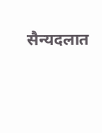सैन्यदलात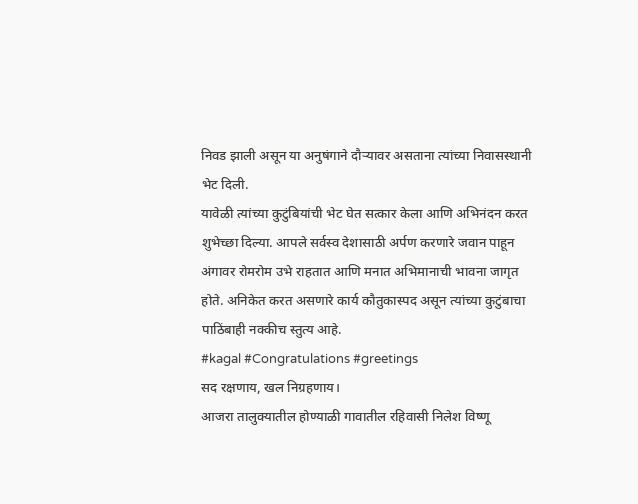निवड झाली असून या अनुषंगाने दौऱ्यावर असताना त्यांच्या निवासस्थानी भेट दिली.
यावेळी त्यांच्या कुटुंबियांची भेट घेत सत्कार केला आणि अभिनंदन करत शुभेच्छा दिल्या. आपले सर्वस्व देशासाठी अर्पण करणारे जवान पाहून अंगावर रोमरोम उभे राहतात आणि मनात अभिमानाची भावना जागृत होते. अनिकेत करत असणारे कार्य कौतुकास्पद असून त्यांच्या कुटुंबाचा पाठिंबाही नक्कीच स्तुत्य आहे.
#kagal #Congratulations #greetings
सद रक्षणाय, खल निग्रहणाय।
आजरा तालुक्यातील होण्याळी गावातील रहिवासी निलेश विष्णू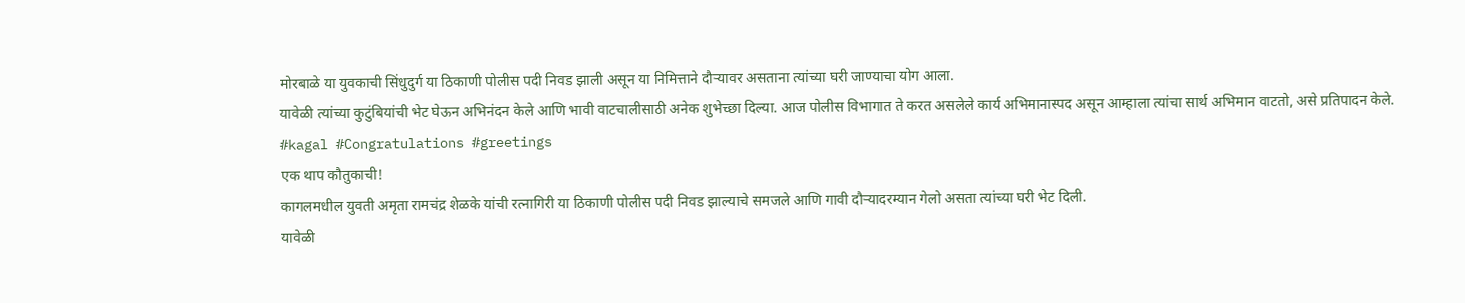मोरबाळे या युवकाची सिंधुदुर्ग या ठिकाणी पोलीस पदी निवड झाली असून या निमित्ताने दौऱ्यावर असताना त्यांच्या घरी जाण्याचा योग आला.
यावेळी त्यांच्या कुटुंबियांची भेट घेऊन अभिनंदन केले आणि भावी वाटचालीसाठी अनेक शुभेच्छा दिल्या. आज पोलीस विभागात ते करत असलेले कार्य अभिमानास्पद असून आम्हाला त्यांचा सार्थ अभिमान वाटतो, असे प्रतिपादन केले.
#kagal #Congratulations #greetings
एक थाप कौतुकाची!
कागलमधील युवती अमृता रामचंद्र शेळके यांची रत्नागिरी या ठिकाणी पोलीस पदी निवड झाल्याचे समजले आणि गावी दौऱ्यादरम्यान गेलो असता त्यांच्या घरी भेट दिली.
यावेळी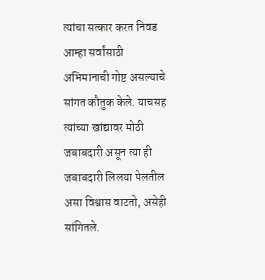त्यांचा सत्कार करत निवड आम्हा सर्वांसाठी अभिमानाची गोष्ट असल्याचे सांगत कौतुक केले. याचसह त्यांच्या खांद्यावर मोठी जबाबदारी असून त्या ही जबाबदारी लिलया पेलतील असा विश्वास वाटतो, असेही सांगितले.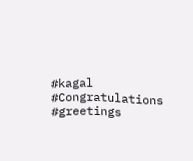#kagal #Congratulations #greetings